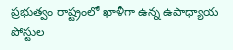ప్రభుత్వం రాష్ట్రంలో ఖాళీగా ఉన్న ఉపాధ్యాయ పోస్టుల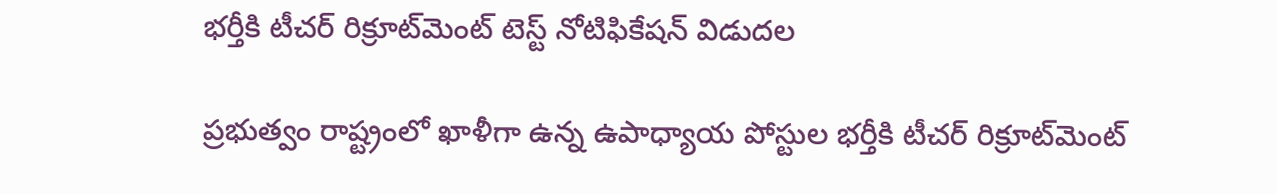భర్తీకి టీచర్‌ రిక్రూట్‌మెంట్‌ టెస్ట్‌ నోటిఫికేషన్‌ విడుదల

ప్రభుత్వం రాష్ట్రంలో ఖాళీగా ఉన్న ఉపాధ్యాయ పోస్టుల భర్తీకి టీచర్‌ రిక్రూట్‌మెంట్‌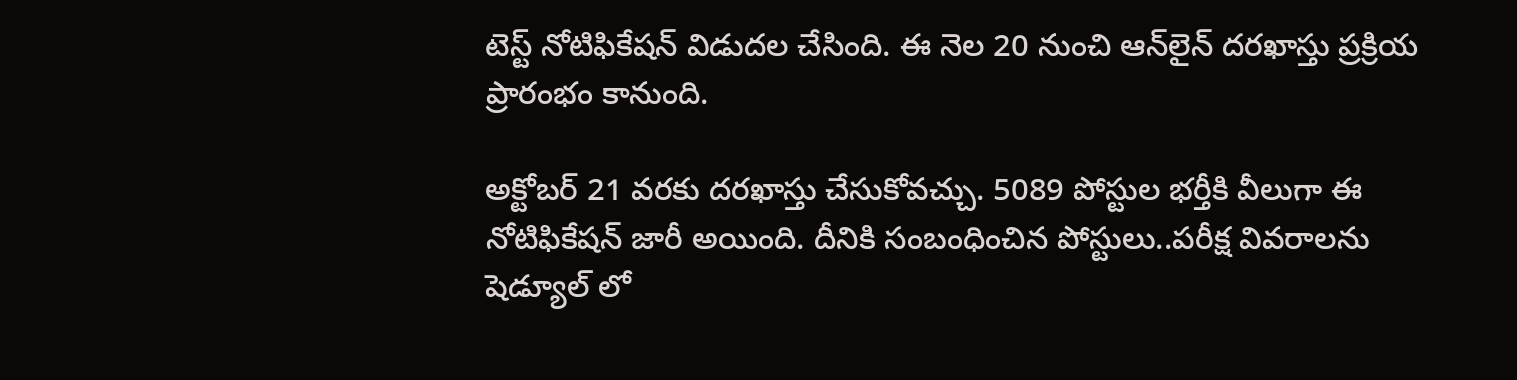టెస్ట్‌ నోటిఫికేషన్‌ విడుదల చేసింది. ఈ నెల 20 నుంచి ఆన్‌లైన్‌ దరఖాస్తు ప్రక్రియ ప్రారంభం కానుంది.

అక్టోబర్‌ 21 వరకు దరఖాస్తు చేసుకోవచ్చు. 5089 పోస్టుల భర్తీకి వీలుగా ఈ నోటిఫికేషన్ జారీ అయింది. దీనికి సంబంధించిన పోస్టులు..పరీక్ష వివరాలను షెడ్యూల్ లో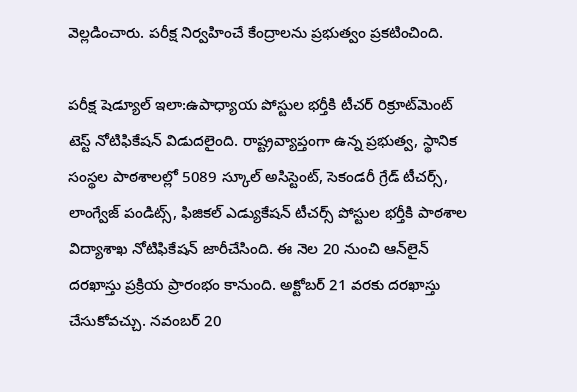వెల్లడించారు. పరీక్ష నిర్వహించే కేంద్రాలను ప్రభుత్వం ప్రకటించింది.

పరీక్ష షెడ్యూల్ ఇలా:ఉపాధ్యాయ పోస్టుల భర్తీకి టీచర్‌ రిక్రూట్‌మెంట్‌ టెస్ట్‌ నోటిఫికేషన్‌ విడుదలైంది. రాష్ట్రవ్యాప్తంగా ఉన్న ప్రభుత్వ, స్థానిక సంస్థల పాఠశాలల్లో 5089 స్కూల్‌ అసిస్టెంట్‌, సెకండరీ గ్రేడ్‌ టీచర్స్‌, లాంగ్వేజ్‌ పండిట్స్‌, ఫిజికల్‌ ఎడ్యుకేషన్‌ టీచర్స్‌ పోస్టుల భర్తీకి పాఠశాల విద్యాశాఖ నోటిఫికేషన్‌ జారీచేసింది. ఈ నెల 20 నుంచి ఆన్‌లైన్‌ దరఖాస్తు ప్రక్రియ ప్రారంభం కానుంది. అక్టోబర్‌ 21 వరకు దరఖాస్తు చేసుకోవచ్చు. నవంబర్‌ 20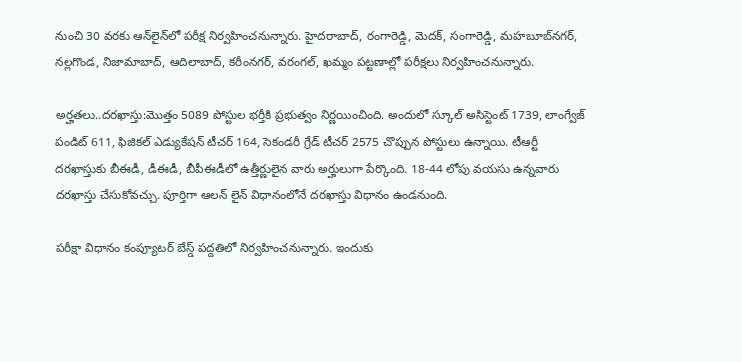నుంచి 30 వరకు ఆన్‌లైన్‌లో పరీక్ష నిర్వహించనున్నారు. హైదరాబాద్‌, రంగారెడ్డి, మెదక్‌, సంగారెడ్డి, మహబూబ్‌నగర్‌, నల్లగొండ, నిజామాబాద్‌, ఆదిలాబాద్‌, కరీంనగర్‌, వరంగల్‌, ఖమ్మం పట్టణాల్లో పరీక్షలు నిర్వహించనున్నారు.

అర్హతలు..దరఖాస్తు:మొత్తం 5089 పోస్టుల భర్తీకి ప్రభుత్వం నిర్ణయించింది. అందులో స్కూల్‌ అసిస్టెంట్‌ 1739, లాంగ్వేజ్ పండిట్‌ 611, ఫిజికల్‌ ఎడ్యుకేషన్‌ టీచర్‌ 164, సెకండరీ గ్రేడ్‌ టీచర్‌ 2575 చొప్పున పోస్టులు ఉన్నాయి. టీఆర్టీ దరఖాస్తుకు బీఈడీ, డీఈడీ, బీపీఈడీలో ఉత్తీర్ణులైన వారు అర్హులుగా పేర్కొంది. 18-44 లోపు వయసు ఉన్నవారు దరఖాస్తు చేసుకోవచ్చు. పూర్తిగా ఆలన్ లైన్ విధానంలోనే దరఖాస్తు విధానం ఉండనుంది.

పరీక్షా విధానం కంప్యూటర్‌ బేస్డ్‌ పద్దతిలో నిర్వహించనున్నారు. ఇందుకు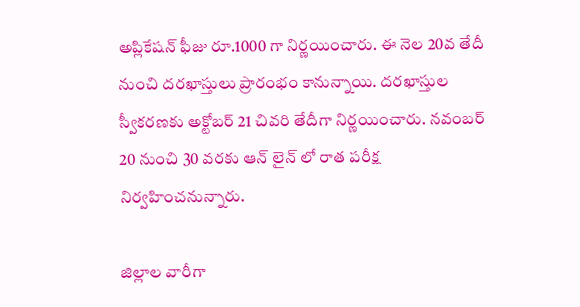అప్లికేషన్‌ ఫీజు రూ.1000 గా నిర్ణయించారు. ఈ నెల 20వ తేదీ నుంచి దరఖాస్తులు ప్రారంభం కానున్నాయి. దరఖాస్తుల స్వీకరణకు అక్టోబర్ 21 చివరి తేదీగా నిర్ణయించారు. నవంబర్ 20 నుంచి 30 వరకు ఆన్ లైన్ లో రాత పరీక్ష నిర్వహించనున్నారు.

జిల్లాల వారీగా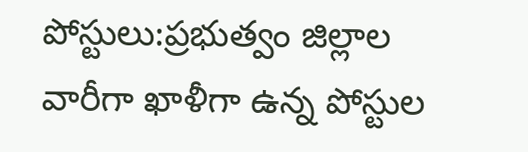పోస్టులు:ప్రభుత్వం జిల్లాల వారీగా ఖాళీగా ఉన్న పోస్టుల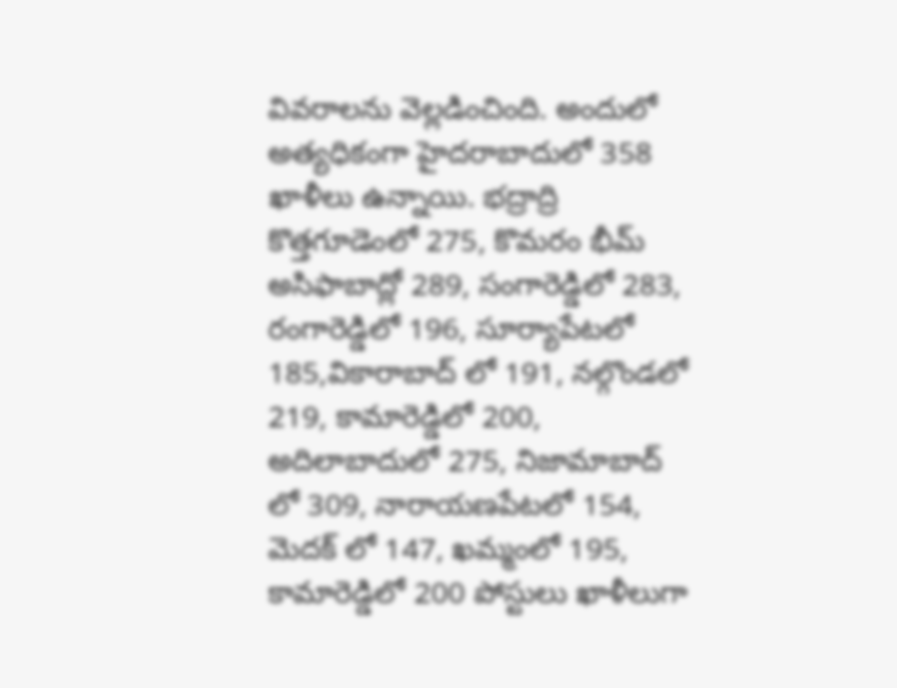వివరాలను వెల్లడించింది. అందులో అత్యధికంగా హైదరాబాదులో 358 ఖాళీలు ఉన్నాయి. భద్రాద్రి కొత్తగూడెంలో 275, కొమరం భీమ్ అసిఫాబాద్లో 289, సంగారెడ్డిలో 283, రంగారెడ్డిలో 196, సూర్యాపేటలో 185,వికారాబాద్ లో 191, నల్గొండలో 219, కామారెడ్డిలో 200, అదిలాబాదులో 275, నిజామాబాద్ లో 309, నారాయణపేటలో 154, మెదక్ లో 147, ఖమ్మంలో 195, కామారెడ్డిలో 200 పోస్టులు ఖాళీలుగా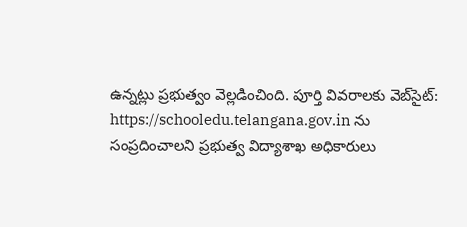ఉన్నట్లు ప్రభుత్వం వెల్లడించింది. పూర్తి వివరాలకు వెబ్‌సైట్‌: https://schooledu.telangana.gov.in ను సంప్రదించాలని ప్రభుత్వ విద్యాశాఖ అధికారులు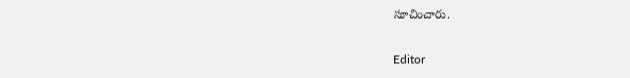సూచించారు.

Editor